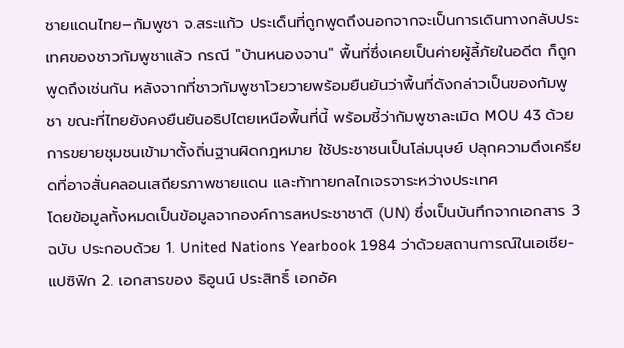ชายแดนไทย–กัมพูชา จ.สระแก้ว ประเด็นที่ถูกพูดถึงนอกจากจะเป็นการเดินทางกลับประเทศของชาวกัมพูชาแล้ว กรณี "บ้านหนองจาน" พื้นที่ซึ่งเคยเป็นค่ายผู้ลี้ภัยในอดีต ก็ถูกพูดถึงเช่นกัน หลังจากที่ชาวกัมพูชาโวยวายพร้อมยืนยันว่าพื้นที่ดังกล่าวเป็นของกัมพูชา ขณะที่ไทยยังคงยืนยันอธิปไตยเหนือพื้นที่นี้ พร้อมชี้ว่ากัมพูชาละเมิด MOU 43 ด้วยการขยายชุมชนเข้ามาตั้งถิ่นฐานผิดกฎหมาย ใช้ประชาชนเป็นโล่มนุษย์ ปลุกความตึงเครียดที่อาจสั่นคลอนเสถียรภาพชายแดน และท้าทายกลไกเจรจาระหว่างประเทศ
โดยข้อมูลทั้งหมดเป็นข้อมูลจากองค์การสหประชาชาติ (UN) ซึ่งเป็นบันทึกจากเอกสาร 3 ฉบับ ประกอบด้วย 1. United Nations Yearbook 1984 ว่าด้วยสถานการณ์ในเอเชีย-แปซิฟิก 2. เอกสารของ ธิอูนน์ ประสิทธิ์ เอกอัค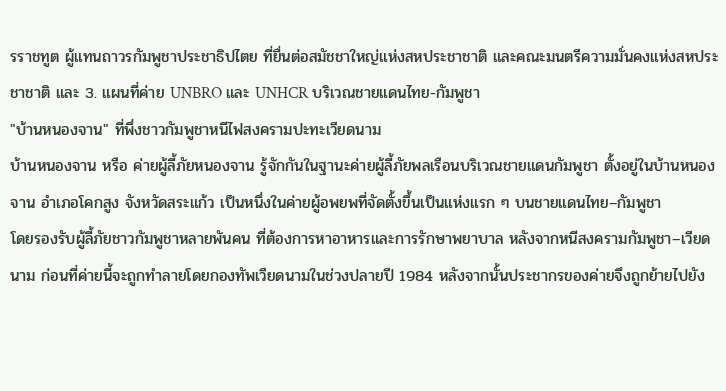รราชทูต ผู้แทนถาวรกัมพูชาประชาธิปไตย ที่ยื่นต่อสมัชชาใหญ่แห่งสหประชาชาติ และคณะมนตรีความมั่นคงแห่งสหประชาชาติ และ 3. แผนที่ค่าย UNBRO และ UNHCR บริเวณชายแดนไทย-กัมพูชา
"บ้านหนองจาน" ที่พึ่งชาวกัมพูชาหนีไฟสงครามปะทะเวียดนาม
บ้านหนองจาน หรือ ค่ายผู้ลี้ภัยหนองจาน รู้จักกันในฐานะค่ายผู้ลี้ภัยพลเรือนบริเวณชายแดนกัมพูชา ตั้งอยู่ในบ้านหนองจาน อำเภอโคกสูง จังหวัดสระแก้ว เป็นหนึ่งในค่ายผู้อพยพที่จัดตั้งขึ้นเป็นแห่งแรก ๆ บนชายแดนไทย–กัมพูชา
โดยรองรับผู้ลี้ภัยชาวกัมพูชาหลายพันคน ที่ต้องการหาอาหารและการรักษาพยาบาล หลังจากหนีสงครามกัมพูชา–เวียดนาม ก่อนที่ค่ายนี้จะถูกทำลายโดยกองทัพเวียดนามในช่วงปลายปี 1984 หลังจากนั้นประชากรของค่ายจึงถูกย้ายไปยัง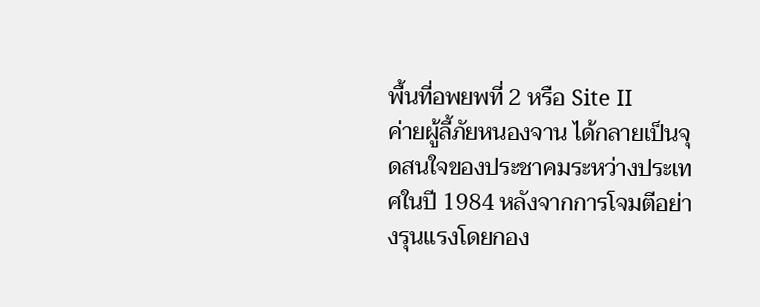พื้นที่อพยพที่ 2 หรือ Site II
ค่ายผู้ลี้ภัยหนองจาน ได้กลายเป็นจุดสนใจของประชาคมระหว่างประเทศในปี 1984 หลังจากการโจมตีอย่างรุนแรงโดยกอง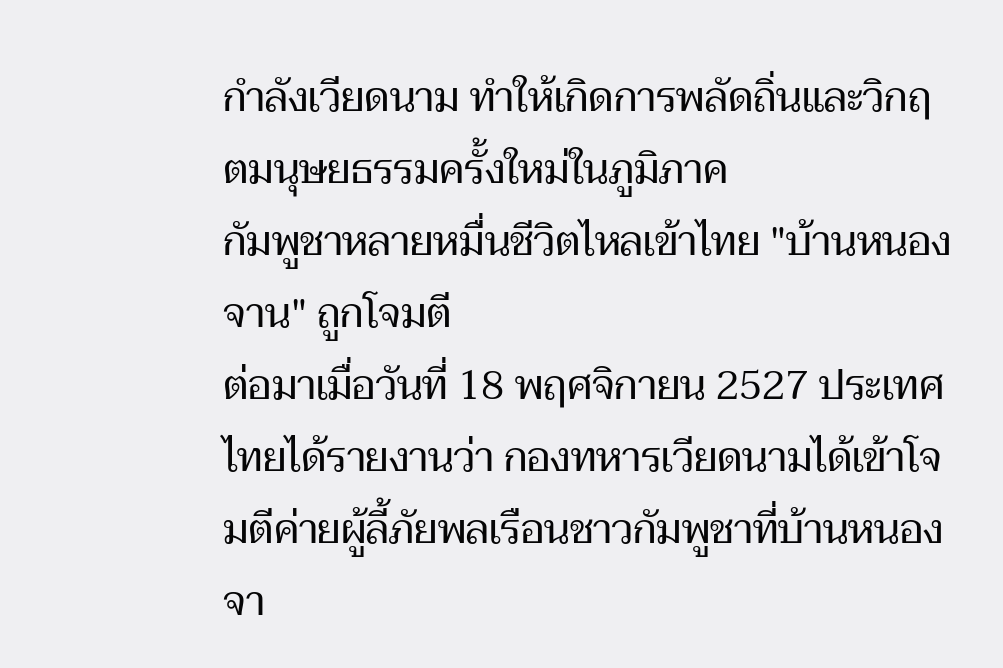กำลังเวียดนาม ทำให้เกิดการพลัดถิ่นและวิกฤตมนุษยธรรมครั้งใหม่ในภูมิภาค
กัมพูชาหลายหมื่นชีวิตไหลเข้าไทย "บ้านหนองจาน" ถูกโจมตี
ต่อมาเมื่อวันที่ 18 พฤศจิกายน 2527 ประเทศไทยได้รายงานว่า กองทหารเวียดนามได้เข้าโจมตีค่ายผู้ลี้ภัยพลเรือนชาวกัมพูชาที่บ้านหนองจา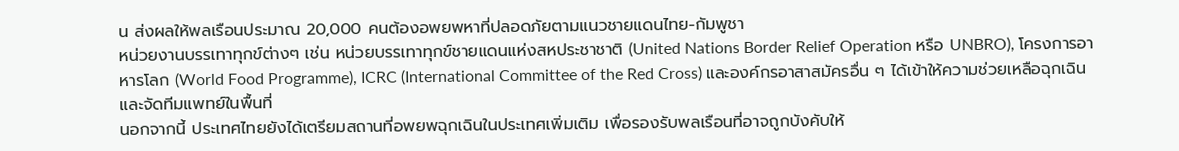น ส่งผลให้พลเรือนประมาณ 20,000 คนต้องอพยพหาที่ปลอดภัยตามแนวชายแดนไทย-กัมพูชา
หน่วยงานบรรเทาทุกข์ต่างๆ เช่น หน่วยบรรเทาทุกข์ชายแดนแห่งสหประชาชาติ (United Nations Border Relief Operation หรือ UNBRO), โครงการอาหารโลก (World Food Programme), ICRC (International Committee of the Red Cross) และองค์กรอาสาสมัครอื่น ๆ ได้เข้าให้ความช่วยเหลือฉุกเฉินและจัดทีมแพทย์ในพื้นที่
นอกจากนี้ ประเทศไทยยังได้เตรียมสถานที่อพยพฉุกเฉินในประเทศเพิ่มเติม เพื่อรองรับพลเรือนที่อาจถูกบังคับให้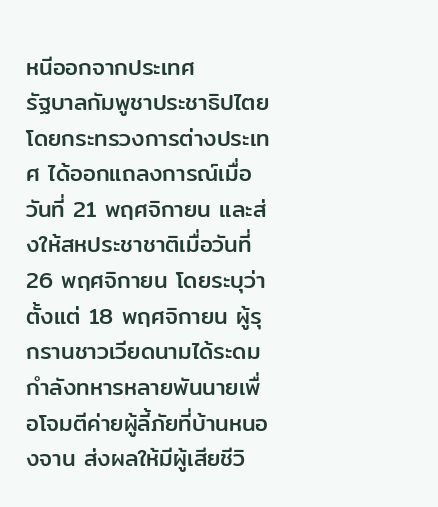หนีออกจากประเทศ
รัฐบาลกัมพูชาประชาธิปไตย โดยกระทรวงการต่างประเทศ ได้ออกแถลงการณ์เมื่อวันที่ 21 พฤศจิกายน และส่งให้สหประชาชาติเมื่อวันที่ 26 พฤศจิกายน โดยระบุว่าตั้งแต่ 18 พฤศจิกายน ผู้รุกรานชาวเวียดนามได้ระดมกำลังทหารหลายพันนายเพื่อโจมตีค่ายผู้ลี้ภัยที่บ้านหนองจาน ส่งผลให้มีผู้เสียชีวิ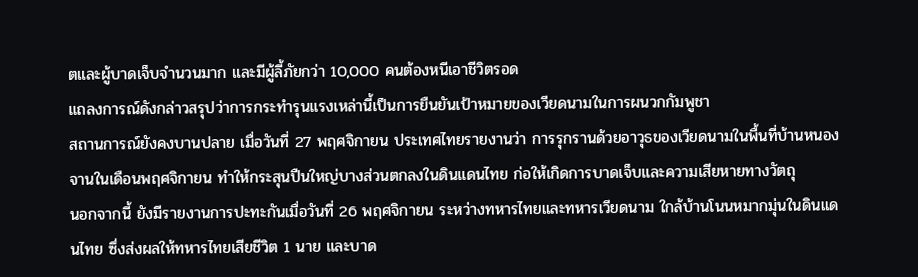ตและผู้บาดเจ็บจำนวนมาก และมีผู้ลี้ภัยกว่า 10,000 คนต้องหนีเอาชีวิตรอด
แถลงการณ์ดังกล่าวสรุปว่าการกระทำรุนแรงเหล่านี้เป็นการยืนยันเป้าหมายของเวียดนามในการผนวกกัมพูชา
สถานการณ์ยังคงบานปลาย เมื่อวันที่ 27 พฤศจิกายน ประเทศไทยรายงานว่า การรุกรานด้วยอาวุธของเวียดนามในพื้นที่บ้านหนองจานในเดือนพฤศจิกายน ทำให้กระสุนปืนใหญ่บางส่วนตกลงในดินแดนไทย ก่อให้เกิดการบาดเจ็บและความเสียหายทางวัตถุ
นอกจากนี้ ยังมีรายงานการปะทะกันเมื่อวันที่ 26 พฤศจิกายน ระหว่างทหารไทยและทหารเวียดนาม ใกล้บ้านโนนหมากมุ่นในดินแดนไทย ซึ่งส่งผลให้ทหารไทยเสียชีวิต 1 นาย และบาด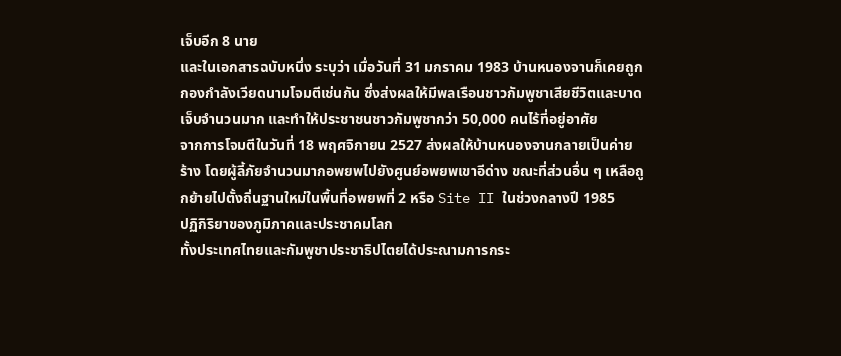เจ็บอีก 8 นาย
และในเอกสารฉบับหนึ่ง ระบุว่า เมื่อวันที่ 31 มกราคม 1983 บ้านหนองจานก็เคยถูกกองกำลังเวียดนามโจมตีเช่นกัน ซึ่งส่งผลให้มีพลเรือนชาวกัมพูชาเสียชีวิตและบาดเจ็บจำนวนมาก และทำให้ประชาชนชาวกัมพูชากว่า 50,000 คนไร้ที่อยู่อาศัย
จากการโจมตีในวันที่ 18 พฤศจิกายน 2527 ส่งผลให้บ้านหนองจานกลายเป็นค่ายร้าง โดยผู้ลี้ภัยจำนวนมากอพยพไปยังศูนย์อพยพเขาอีด่าง ขณะที่ส่วนอื่น ๆ เหลือถูกย้ายไปตั้งถิ่นฐานใหม่ในพื้นที่อพยพที่ 2 หรือ Site II ในช่วงกลางปี 1985
ปฏิกิริยาของภูมิภาคและประชาคมโลก
ทั้งประเทศไทยและกัมพูชาประชาธิปไตยได้ประณามการกระ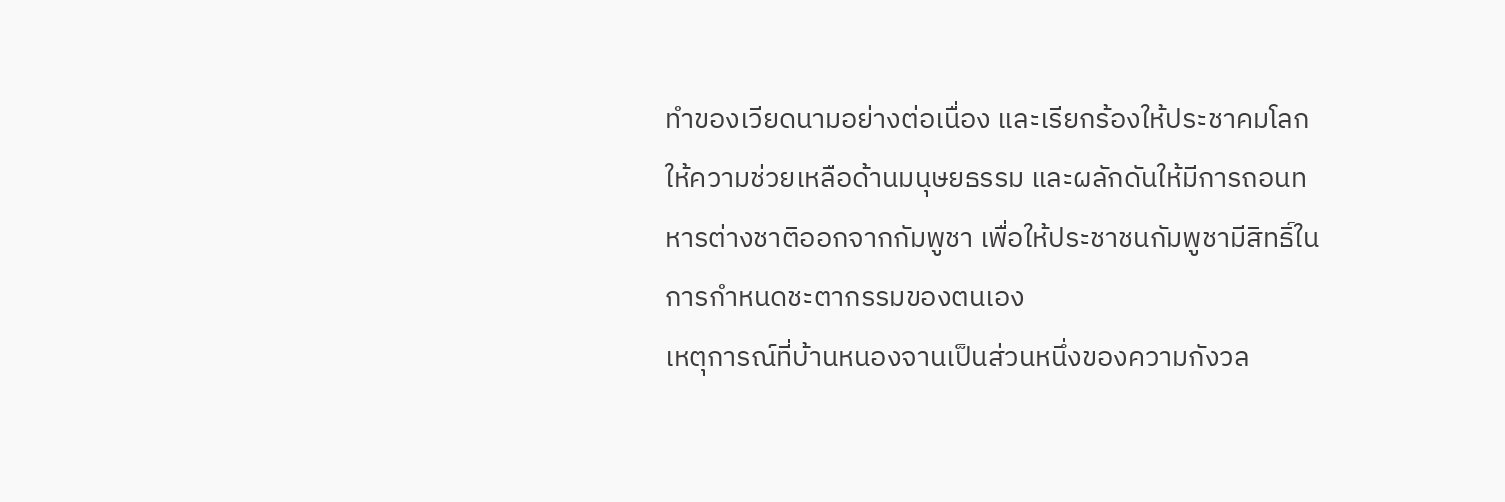ทำของเวียดนามอย่างต่อเนื่อง และเรียกร้องให้ประชาคมโลกให้ความช่วยเหลือด้านมนุษยธรรม และผลักดันให้มีการถอนทหารต่างชาติออกจากกัมพูชา เพื่อให้ประชาชนกัมพูชามีสิทธิ์ในการกำหนดชะตากรรมของตนเอง
เหตุการณ์ที่บ้านหนองจานเป็นส่วนหนึ่งของความกังวล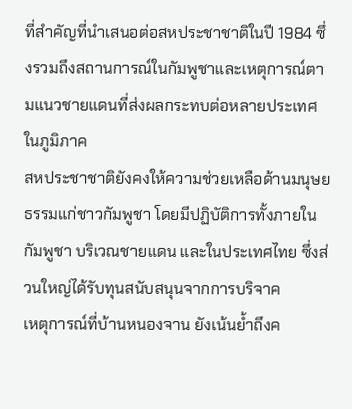ที่สำคัญที่นำเสนอต่อสหประชาชาติในปี 1984 ซึ่งรวมถึงสถานการณ์ในกัมพูชาและเหตุการณ์ตามแนวชายแดนที่ส่งผลกระทบต่อหลายประเทศในภูมิภาค
สหประชาชาติยังคงให้ความช่วยเหลือด้านมนุษยธรรมแก่ชาวกัมพูชา โดยมีปฏิบัติการทั้งภายในกัมพูชา บริเวณชายแดน และในประเทศไทย ซึ่งส่วนใหญ่ได้รับทุนสนับสนุนจากการบริจาค
เหตุการณ์ที่บ้านหนองจาน ยังเน้นย้ำถึงค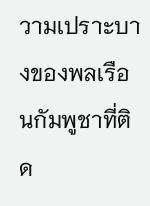วามเปราะบางของพลเรือนกัมพูชาที่ติด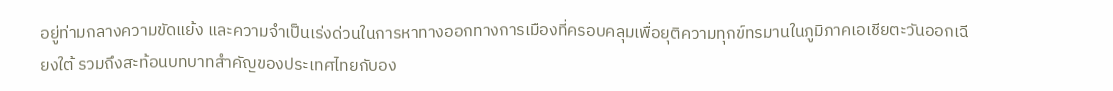อยู่ท่ามกลางความขัดแย้ง และความจำเป็นเร่งด่วนในการหาทางออกทางการเมืองที่ครอบคลุมเพื่อยุติความทุกข์ทรมานในภูมิภาคเอเชียตะวันออกเฉียงใต้ รวมถึงสะท้อนบทบาทสำคัญของประเทศไทยกับอง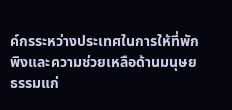ค์กรระหว่างประเทศในการให้ที่พักพิงและความช่วยเหลือด้านมนุษยธรรมแก่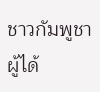ชาวกัมพูชาผู้ได้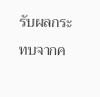รับผลกระทบจากค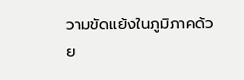วามขัดแย้งในภูมิภาคด้วย